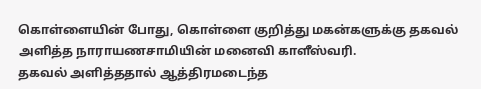கொள்ளையின் போது, கொள்ளை குறித்து மகன்களுக்கு தகவல் அளித்த நாராயணசாமியின் மனைவி காளீஸ்வரி.
தகவல் அளித்ததால் ஆத்திரமடைந்த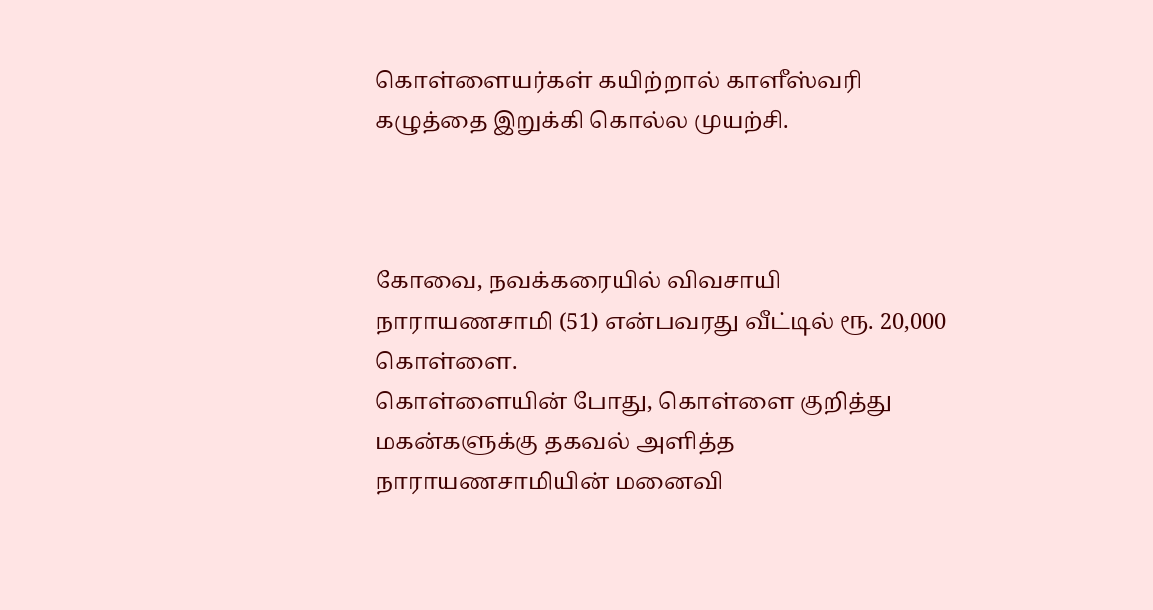கொள்ளையர்கள் கயிற்றால் காளீஸ்வரி கழுத்தை இறுக்கி கொல்ல முயற்சி.



கோவை, நவக்கரையில் விவசாயி நாராயணசாமி (51) என்பவரது வீட்டில் ரூ. 20,000 கொள்ளை.
கொள்ளையின் போது, கொள்ளை குறித்து மகன்களுக்கு தகவல் அளித்த நாராயணசாமியின் மனைவி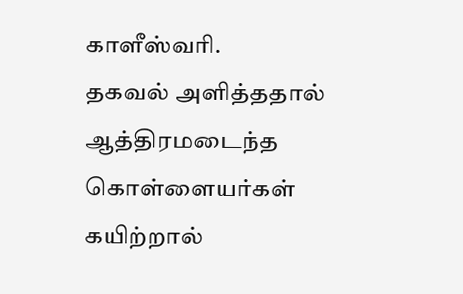காளீஸ்வரி.
தகவல் அளித்ததால் ஆத்திரமடைந்த கொள்ளையர்கள் கயிற்றால்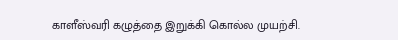காளீஸ்வரி கழுத்தை இறுக்கி கொல்ல முயற்சி.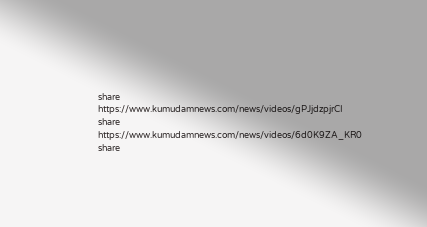share
https://www.kumudamnews.com/news/videos/gPJjdzpjrCI
share
https://www.kumudamnews.com/news/videos/6d0K9ZA_KR0
share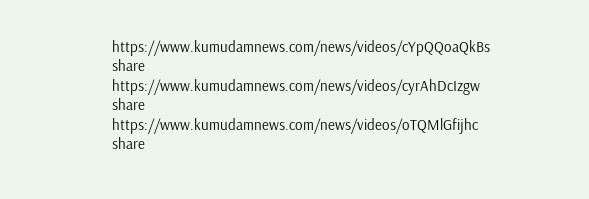https://www.kumudamnews.com/news/videos/cYpQQoaQkBs
share
https://www.kumudamnews.com/news/videos/cyrAhDcIzgw
share
https://www.kumudamnews.com/news/videos/oTQMlGfijhc
share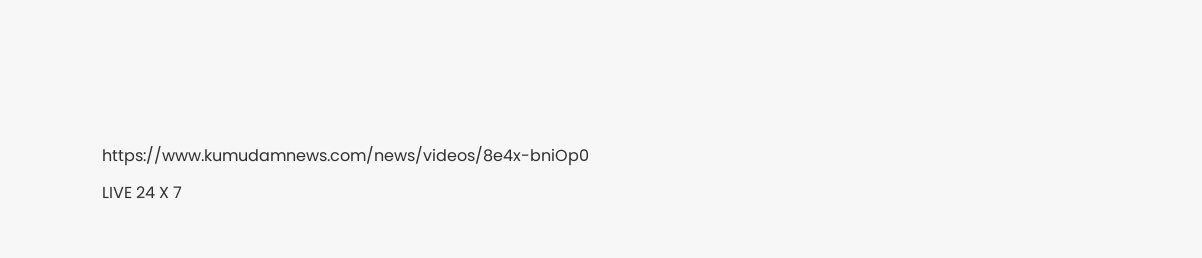https://www.kumudamnews.com/news/videos/8e4x-bniOp0
LIVE 24 X 7